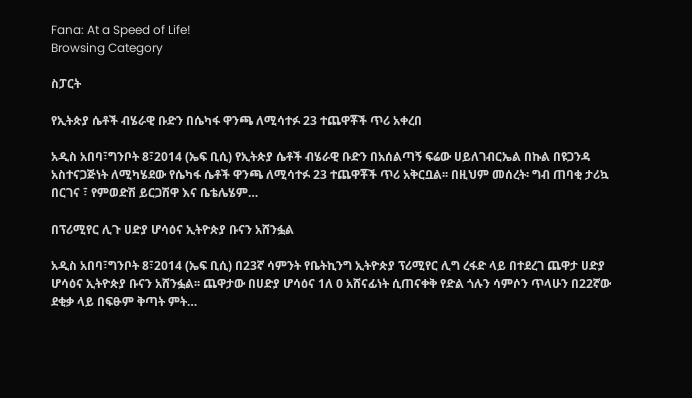Fana: At a Speed of Life!
Browsing Category

ስፓርት

የኢትጵያ ሴቶች ብሄራዊ ቡድን በሴካፋ ዋንጫ ለሚሳተፉ 23 ተጨዋቾች ጥሪ አቀረበ

አዲስ አበባ፣ግንቦት 8፣2014 (ኤፍ ቢሲ) የኢትጵያ ሴቶች ብሄራዊ ቡድን በአሰልጣኝ ፍሬው ሀይለገብርኤል በኩል በዩጋንዳ አስተናጋጅነት ለሚካሄደው የሴካፋ ሴቶች ዋንጫ ለሚሳተፉ 23 ተጨዋቾች ጥሪ አቅርቧል፡፡ በዚህም መሰረት፡ ግብ ጠባቂ ታሪኳ በርገና ፣ የምወድሽ ይርጋሽዋ እና ቤቴሌሄም…

በፕሪሚየር ሊጉ ሀድያ ሆሳዕና ኢትዮጵያ ቡናን አሸንፏል

አዲስ አበባ፣ግንቦት 8፣2014 (ኤፍ ቢሲ) በ23ኛ ሳምንት የቤትኪንግ ኢትዮጵያ ፕሪሚየር ሊግ ረፋድ ላይ በተደረገ ጨዋታ ሀድያ ሆሳዕና ኢትዮጵያ ቡናን አሸንፏል፡፡ ጨዋታው በሀድያ ሆሳዕና 1ለ 0 አሸናፊነት ሲጠናቀቅ የድል ጎሉን ሳምሶን ጥላሁን በ22ኛው ደቂቃ ላይ በፍፁም ቅጣት ምት…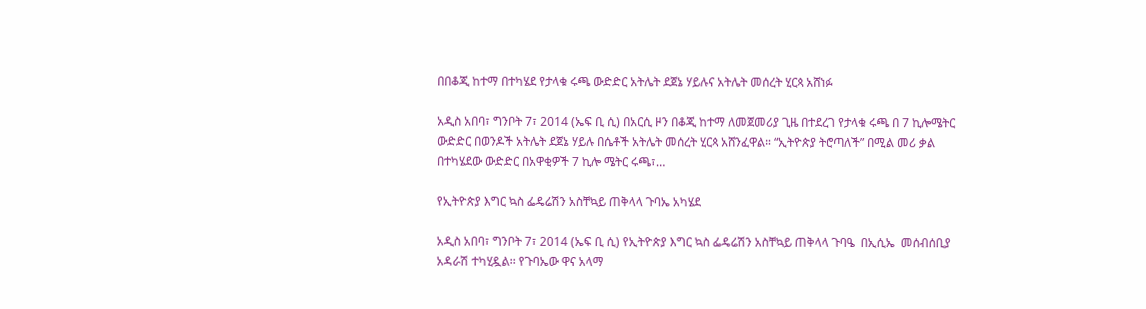በበቆጂ ከተማ በተካሄደ የታላቁ ሩጫ ውድድር አትሌት ደጀኔ ሃይሉና አትሌት መሰረት ሂርጳ አሸነፉ

አዲስ አበባ፣ ግንቦት 7፣ 2014 (ኤፍ ቢ ሲ) በአርሲ ዞን በቆጂ ከተማ ለመጀመሪያ ጊዜ በተደረገ የታላቁ ሩጫ በ 7 ኪሎሜትር ውድድር በወንዶች አትሌት ደጀኔ ሃይሉ በሴቶች አትሌት መሰረት ሂርጳ አሸንፈዋል። “ኢትዮጵያ ትሮጣለች” በሚል መሪ ቃል በተካሄደው ውድድር በአዋቂዎች 7 ኪሎ ሜትር ሩጫ፣…

የኢትዮጵያ እግር ኳስ ፌዴሬሽን አስቸኳይ ጠቅላላ ጉባኤ አካሄደ

አዲስ አበባ፣ ግንቦት 7፣ 2014 (ኤፍ ቢ ሲ) የኢትዮጵያ እግር ኳስ ፌዴሬሽን አስቸኳይ ጠቅላላ ጉባዔ  በኢሲኤ  መሰብሰቢያ አዳራሽ ተካሂዷል፡፡ የጉባኤው ዋና አላማ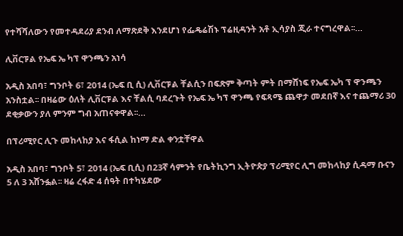የተሻሻለውን የመተዳደሪያ ደንብ ለማጽደቅ እንደሆነ የፌዴሬሽኑ ፕሬዚዳንት አቶ ኢሳያስ ጂራ ተናግረዋል፡፡…

ሊቨርፑል የኤፍ ኤ ካፕ ዋንጫን አነሳ

አዲስ አበባ፣ ግንቦት 6፣ 2014 (ኤፍ ቢ ሲ) ሊቨርፑል ቸልሲን በፍጽም ቅጣት ምት በማሸነፍ የኤፍ ኤካ ፕ ዋንጫን አንስቷል፡፡ በዛሬው ዕለት ሊቨርፑል እና ቸልሲ ባደረጉት የኤፍ ኤ ካፕ ዋንጫ የፍጻሜ ጨዋታ መደበኛ እና ተጨማሪ 30 ደቂቃውን ያለ ምንም ግብ አጠናቀዋል፡፡…

በፕሪሚየር ሊጉ መከላከያ እና ፋሲል ከነማ ድል ቀንቷቸዋል

አዲስ አበባ፣ ግንቦት 5፣ 2014 (ኤፍ ቢሲ) በ23ኛ ሳምንት የቤትኪንግ ኢትዮጵያ ፕሪሚየር ሊግ መከላከያ ሲዳማ ቡናን 5 ለ 3 አሸንፏል፡፡ ዛሬ ረፋድ 4 ሰዓት በተካሄደው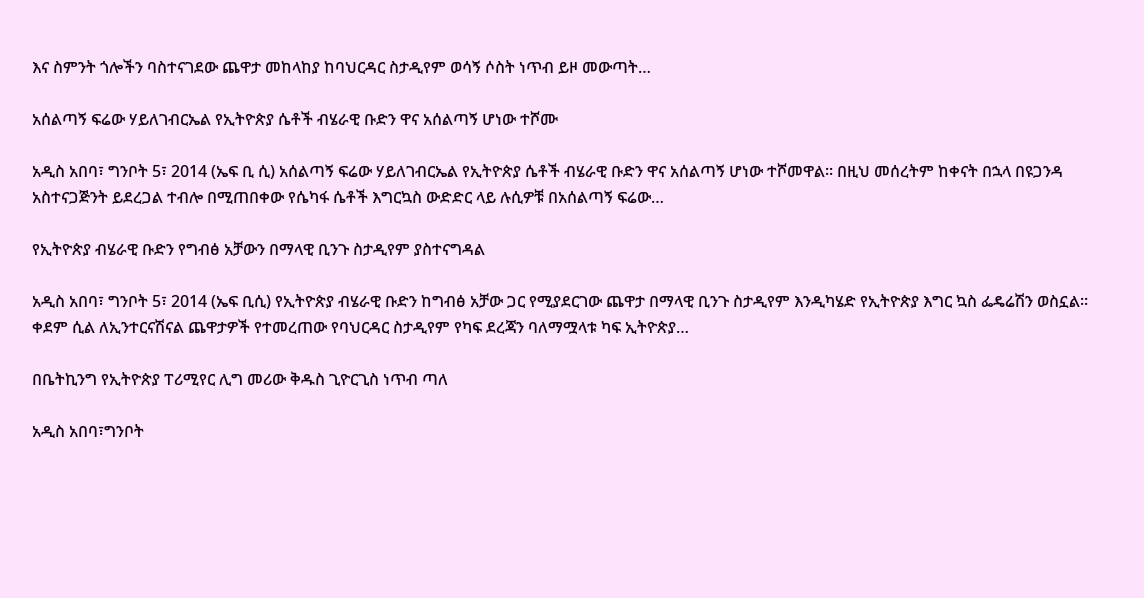እና ስምንት ጎሎችን ባስተናገደው ጨዋታ መከላከያ ከባህርዳር ስታዲየም ወሳኝ ሶስት ነጥብ ይዞ መውጣት…

አሰልጣኝ ፍሬው ሃይለገብርኤል የኢትዮጵያ ሴቶች ብሄራዊ ቡድን ዋና አሰልጣኝ ሆነው ተሾሙ

አዲስ አበባ፣ ግንቦት 5፣ 2014 (ኤፍ ቢ ሲ) አሰልጣኝ ፍሬው ሃይለገብርኤል የኢትዮጵያ ሴቶች ብሄራዊ ቡድን ዋና አሰልጣኝ ሆነው ተሾመዋል፡፡ በዚህ መሰረትም ከቀናት በኋላ በዩጋንዳ አስተናጋጅንት ይደረጋል ተብሎ በሚጠበቀው የሴካፋ ሴቶች እግርኳስ ውድድር ላይ ሉሲዎቹ በአሰልጣኝ ፍሬው…

የኢትዮጵያ ብሄራዊ ቡድን የግብፅ አቻውን በማላዊ ቢንጉ ስታዲየም ያስተናግዳል

አዲስ አበባ፣ ግንቦት 5፣ 2014 (ኤፍ ቢሲ) የኢትዮጵያ ብሄራዊ ቡድን ከግብፅ አቻው ጋር የሚያደርገው ጨዋታ በማላዊ ቢንጉ ስታዲየም እንዲካሄድ የኢትዮጵያ እግር ኳስ ፌዴሬሽን ወስኗል፡፡ ቀደም ሲል ለኢንተርናሽናል ጨዋታዎች የተመረጠው የባህርዳር ስታዲየም የካፍ ደረጃን ባለማሟላቱ ካፍ ኢትዮጵያ…

በቤትኪንግ የኢትዮጵያ ፐሪሚየር ሊግ መሪው ቅዱስ ጊዮርጊስ ነጥብ ጣለ

አዲስ አበባ፣ግንቦት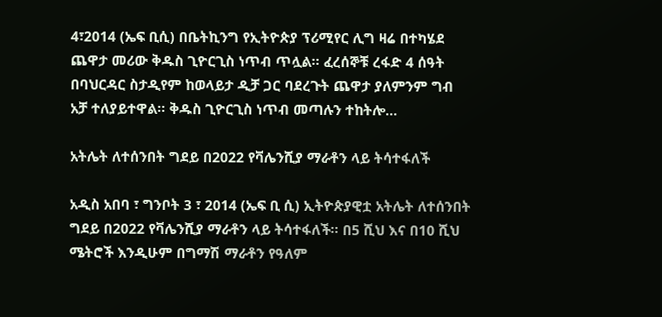4፣2014 (ኤፍ ቢሲ) በቤትኪንግ የኢትዮጵያ ፕሪሚየር ሊግ ዛሬ በተካሄደ ጨዋታ መሪው ቅዱስ ጊዮርጊስ ነጥብ ጥሏል፡፡ ፈረሰኞቹ ረፋድ 4 ሰዓት በባህርዳር ስታዲየም ከወላይታ ዲቻ ጋር ባደረጉት ጨዋታ ያለምንም ግብ አቻ ተለያይተዋል፡፡ ቅዱስ ጊዮርጊስ ነጥብ መጣሉን ተከትሎ…

አትሌት ለተሰንበት ግደይ በ2022 የቫሌንሺያ ማራቶን ላይ ትሳተፋለች

አዲስ አበባ ፣ ግንቦት 3 ፣ 2014 (ኤፍ ቢ ሲ) ኢትዮጵያዊቷ አትሌት ለተሰንበት ግደይ በ2022 የቫሌንሺያ ማራቶን ላይ ትሳተፋለች፡፡ በ5 ሺህ እና በ10 ሺህ ሜትሮች እንዲሁም በግማሽ ማራቶን የዓለም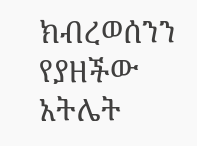ክብረወሰንን የያዘችው አትሌት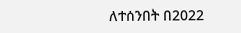ለተሰንበት በ2022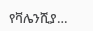የቫሌንሺያ…